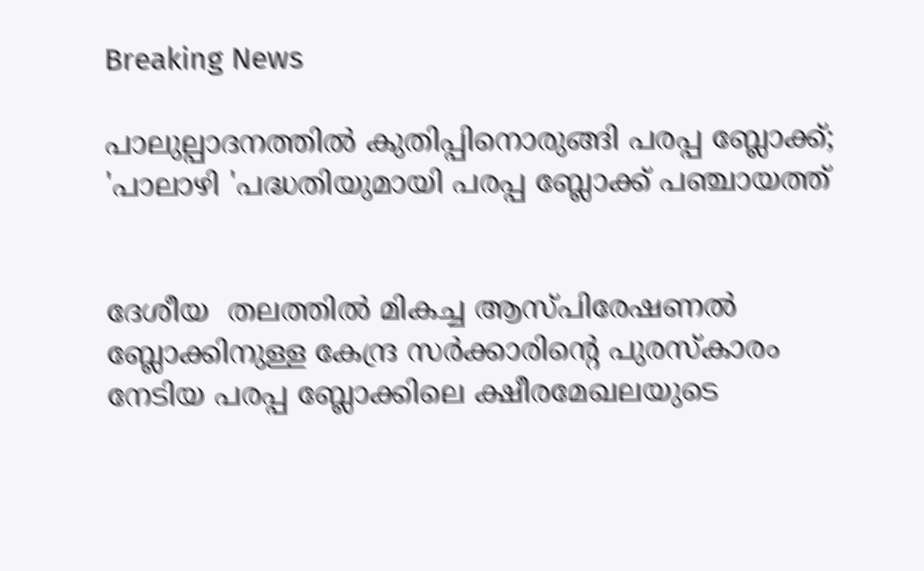Breaking News

പാലുല്പാദനത്തിൽ കുതിപ്പിനൊരുങ്ങി പരപ്പ ബ്ലോക്ക്; 'പാലാഴി 'പദ്ധതിയുമായി പരപ്പ ബ്ലോക്ക്‌ പഞ്ചായത്ത്


ദേശീയ  തലത്തിൽ മികച്ച ആസ്പിരേഷണൽ ബ്ലോക്കിനുള്ള കേന്ദ്ര സർക്കാരിന്റെ പുരസ്കാരം നേടിയ പരപ്പ ബ്ലോക്കിലെ ക്ഷീരമേഖലയുടെ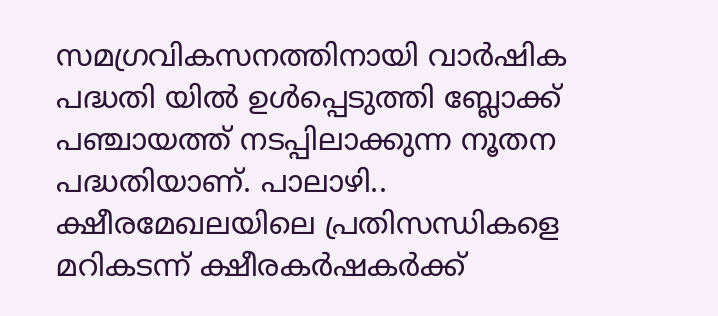സമഗ്രവികസനത്തിനായി വാർഷിക പദ്ധതി യിൽ ഉൾപ്പെടുത്തി ബ്ലോക്ക് പഞ്ചായത്ത് നടപ്പിലാക്കുന്ന നൂതന പദ്ധതിയാണ്. പാലാഴി..  ക്ഷീരമേഖലയിലെ പ്രതിസന്ധികളെ മറികടന്ന് ക്ഷീരകർഷകർക്ക്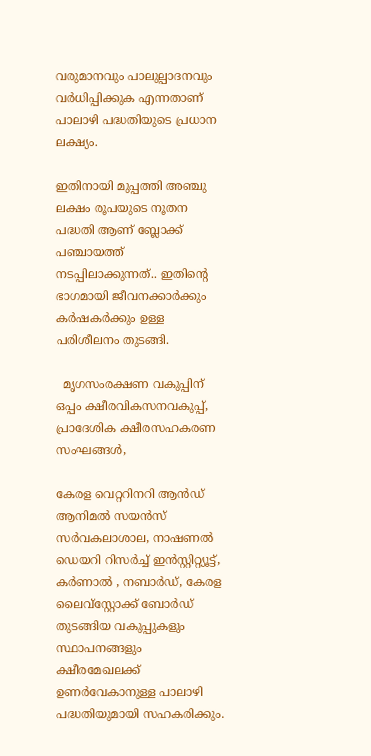വരുമാനവും പാലുല്പാദനവും വർധിപ്പിക്കുക എന്നതാണ് പാലാഴി പദ്ധതിയുടെ പ്രധാന ലക്ഷ്യം.

ഇതിനായി മുപ്പത്തി അഞ്ചു ലക്ഷം രൂപയുടെ നൂതന പദ്ധതി ആണ് ബ്ലോക്ക്‌ പഞ്ചായത്ത്‌ നടപ്പിലാക്കുന്നത്.. ഇതിന്റെ ഭാഗമായി ജീവനക്കാർക്കും കർഷകർക്കും ഉള്ള പരിശീലനം തുടങ്ങി.

  മൃഗസംരക്ഷണ വകുപ്പിന് ഒപ്പം ക്ഷീരവികസനവകുപ്പ്, പ്രാദേശിക ക്ഷീരസഹകരണ സംഘങ്ങൾ,

കേരള വെറ്ററിനറി ആൻഡ് ആനിമൽ സയൻസ് സർവകലാശാല, നാഷണൽ ഡെയറി റിസർച്ച് ഇൻസ്റ്റിറ്റ്യൂട്ട്, കർണാൽ , നബാർഡ്, കേരള ലൈവ്സ്റ്റോക്ക് ബോർഡ് തുടങ്ങിയ വകുപ്പുകളും സ്ഥാപനങ്ങളും  ക്ഷീരമേഖലക്ക് ഉണർവേകാനുള്ള പാലാഴി പദ്ധതിയുമായി സഹകരിക്കും.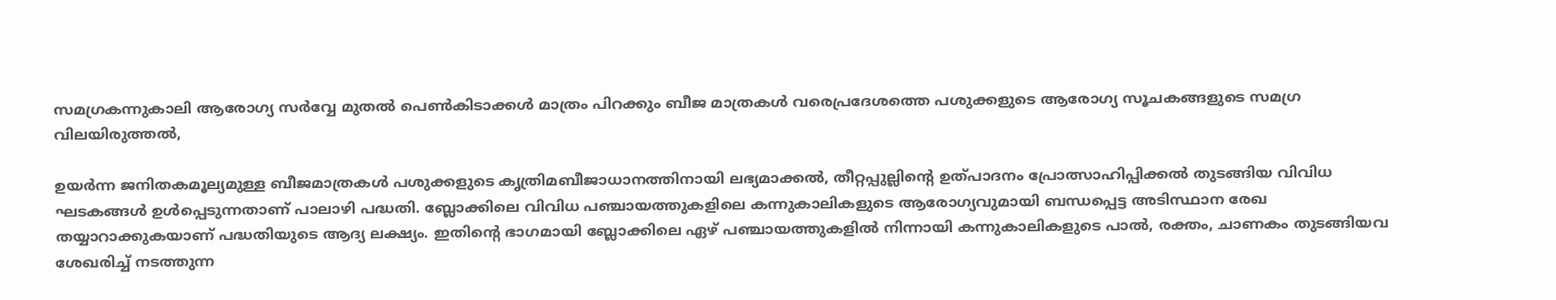സമഗ്രകന്നുകാലി ആരോഗ്യ സർവ്വേ മുതൽ പെൺകിടാക്കൾ മാത്രം പിറക്കും ബീജ മാത്രകൾ വരെപ്രദേശത്തെ പശുക്കളുടെ ആരോഗ്യ സൂചകങ്ങളുടെ സമഗ്ര വിലയിരുത്തൽ,

ഉയർന്ന ജനിതകമൂല്യമുള്ള ബീജമാത്രകൾ പശുക്കളുടെ കൃത്രിമബീജാധാനത്തിനായി ലഭ്യമാക്കൽ, തീറ്റപ്പുല്ലിൻ്റെ ഉത്പാദനം പ്രോത്സാഹിപ്പിക്കൽ തുടങ്ങിയ വിവിധ ഘടകങ്ങൾ ഉൾപ്പെടുന്നതാണ് പാലാഴി പദ്ധതി. ബ്ലോക്കിലെ വിവിധ പഞ്ചായത്തുകളിലെ കന്നുകാലികളുടെ ആരോഗ്യവുമായി ബന്ധപ്പെട്ട അടിസ്ഥാന രേഖ തയ്യാറാക്കുകയാണ് പദ്ധതിയുടെ ആദ്യ ലക്ഷ്യം. ഇതിൻ്റെ ഭാഗമായി ബ്ലോക്കിലെ ഏഴ് പഞ്ചായത്തുകളിൽ നിന്നായി കന്നുകാലികളുടെ പാൽ, രക്തം, ചാണകം തുടങ്ങിയവ ശേഖരിച്ച് നടത്തുന്ന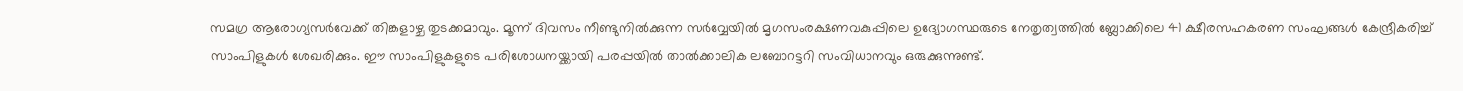സമഗ്ര ആരോഗ്യസർവേക്ക് തിങ്കളാഴ്ച തുടക്കമാവും. മൂന്ന് ദിവസം നീണ്ടുനിൽക്കുന്ന സർവ്വേയിൽ മൃഗസംരക്ഷണവകുപ്പിലെ ഉദ്യോഗസ്ഥരുടെ നേതൃത്വത്തിൽ ബ്ലോക്കിലെ 41 ക്ഷീരസഹകരണ സംഘങ്ങൾ കേന്ദ്രീകരിച്ച് സാംപിളുകൾ ശേഖരിക്കും. ഈ സാംപിളുകളുടെ പരിശോധനയ്ക്കായി പരപ്പയിൽ താൽക്കാലിക ലബോറട്ടറി സംവിധാനവും ഒരുക്കുന്നുണ്ട്.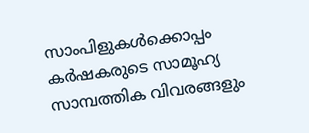സാംപിളുകൾക്കൊപ്പം കർഷകരുടെ സാമൂഹ്യ സാമ്പത്തിക വിവരങ്ങളും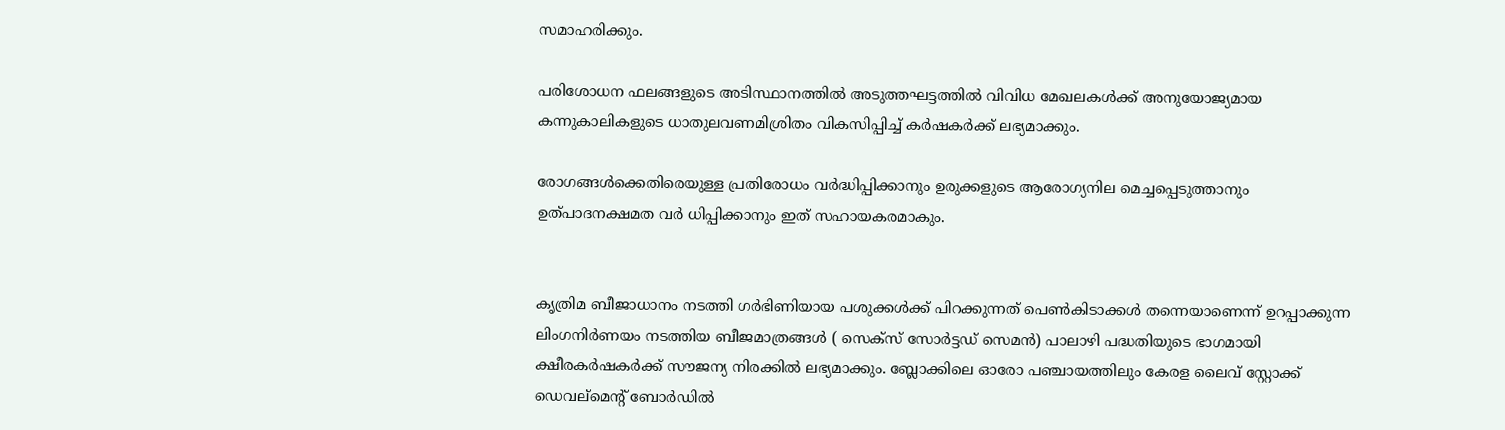സമാഹരിക്കും.

പരിശോധന ഫലങ്ങളുടെ അടിസ്ഥാനത്തിൽ അടുത്തഘട്ടത്തിൽ വിവിധ മേഖലകൾക്ക് അനുയോജ്യമായ കന്നുകാലികളുടെ ധാതുലവണമിശ്രിതം വികസിപ്പിച്ച് കർഷകർക്ക് ലഭ്യമാക്കും.

രോഗങ്ങൾക്കെതിരെയുള്ള പ്രതിരോധം വർദ്ധിപ്പിക്കാനും ഉരുക്കളുടെ ആരോഗ്യനില മെച്ചപ്പെടുത്താനും ഉത്പാദനക്ഷമത വർ ധിപ്പിക്കാനും ഇത് സഹായകരമാകും.


കൃത്രിമ ബീജാധാനം നടത്തി ഗർഭിണിയായ പശുക്കൾക്ക് പിറക്കുന്നത് പെൺകിടാക്കൾ തന്നെയാണെന്ന് ഉറപ്പാക്കുന്ന ലിംഗനിർണയം നടത്തിയ ബീജമാത്രങ്ങൾ ( സെക്സ് സോർട്ടഡ് സെമൻ) പാലാഴി പദ്ധതിയുടെ ഭാഗമായി ക്ഷീരകർഷകർക്ക് സൗജന്യ നിരക്കിൽ ലഭ്യമാക്കും. ബ്ലോക്കിലെ ഓരോ പഞ്ചായത്തിലും കേരള ലൈവ് സ്റ്റോക്ക് ഡെവല്മെൻ്റ് ബോർഡിൽ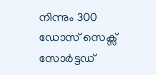നിന്നും 300 ഡോസ് സെക്സ് സോർട്ടഡ്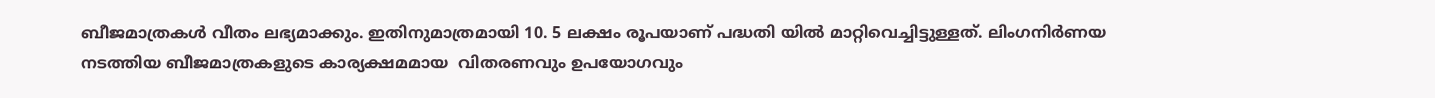ബീജമാത്രകൾ വീതം ലഭ്യമാക്കും. ഇതിനുമാത്രമായി 10. 5 ലക്ഷം രൂപയാണ് പദ്ധതി യിൽ മാറ്റിവെച്ചിട്ടുള്ളത്. ലിംഗനിർണയ നടത്തിയ ബീജമാത്രകളുടെ കാര്യക്ഷമമായ  വിതരണവും ഉപയോഗവും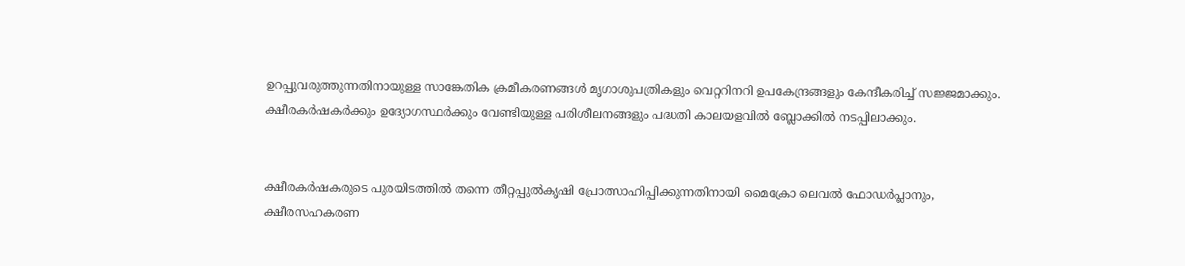ഉറപ്പുവരുത്തുന്നതിനായുള്ള സാങ്കേതിക ക്രമീകരണങ്ങൾ മൃഗാശുപത്രികളും വെറ്ററിനറി ഉപകേന്ദ്രങ്ങളും കേന്ദീകരിച്ച് സജ്ജമാക്കും. ക്ഷീരകർഷകർക്കും ഉദ്യോഗസ്ഥർക്കും വേണ്ടിയുള്ള പരിശീലനങ്ങളും പദ്ധതി കാലയളവിൽ ബ്ലോക്കിൽ നടപ്പിലാക്കും.


ക്ഷീരകർഷകരുടെ പുരയിടത്തിൽ തന്നെ തീറ്റപ്പുൽകൃഷി പ്രോത്സാഹിപ്പിക്കുന്നതിനായി മൈക്രോ ലെവൽ ഫോഡർപ്ലാനും, ക്ഷീരസഹകരണ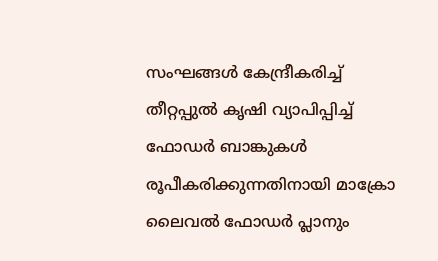സംഘങ്ങൾ കേന്ദ്രീകരിച്ച് തീറ്റപ്പുൽ കൃഷി വ്യാപിപ്പിച്ച് ഫോഡർ ബാങ്കുകൾ രൂപീകരിക്കുന്നതിനായി മാക്രോ ലൈവൽ ഫോഡർ പ്ലാനും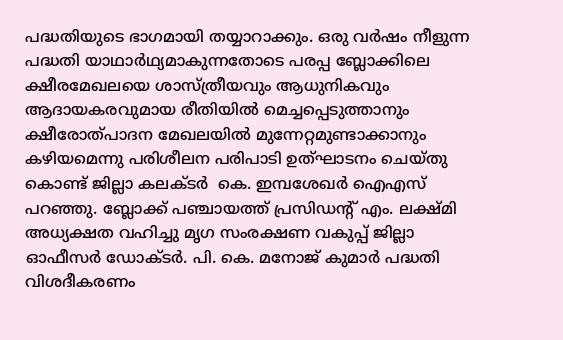പദ്ധതിയുടെ ഭാഗമായി തയ്യാറാക്കും. ഒരു വർഷം നീളുന്ന പദ്ധതി യാഥാർഥ്യമാകുന്നതോടെ പരപ്പ ബ്ലോക്കിലെ ക്ഷീരമേഖലയെ ശാസ്ത്രീയവും ആധുനികവും ആദായകരവുമായ രീതിയിൽ മെച്ചപ്പെടുത്താനും ക്ഷീരോത്പാദന മേഖലയിൽ മുന്നേറ്റമുണ്ടാക്കാനും കഴിയമെന്നു പരിശീലന പരിപാടി ഉത്ഘാടനം ചെയ്തു കൊണ്ട് ജില്ലാ കലക്ടർ  കെ. ഇമ്പശേഖർ ഐഎസ്  പറഞ്ഞു. ബ്ലോക്ക്‌ പഞ്ചായത്ത്‌ പ്രസിഡന്റ് എം. ലക്ഷ്മി അധ്യക്ഷത വഹിച്ചു മൃഗ സംരക്ഷണ വകുപ്പ് ജില്ലാ ഓഫീസർ ഡോക്ടർ. പി. കെ. മനോജ്‌ കുമാർ പദ്ധതി വിശദീകരണം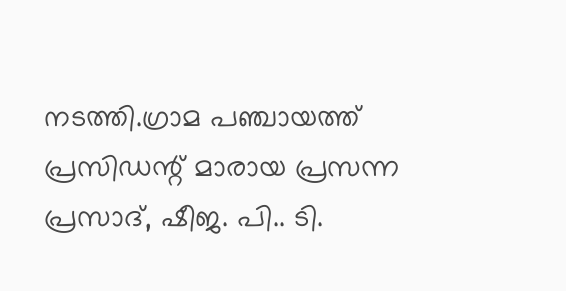നടത്തി.ഗ്രാമ പഞ്ചായത്ത്‌ പ്രസിഡന്റ് മാരായ പ്രസന്ന പ്രസാദ്, ഷീജ. പി.. ടി.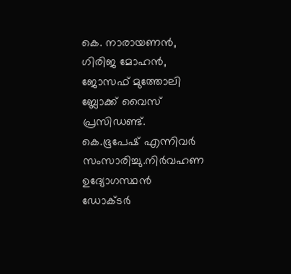കെ. നാരായണൻ, ഗിരിജ മോഹൻ, ജോസഫ് മുത്തോലി ബ്ലോക്ക്‌ വൈസ് പ്രസിഡണ്ട്‌. കെ.ഭൂപേഷ് എന്നിവർ സംസാരിച്ചു.നിർവഹണ ഉദ്യോഗസ്ഥൻ  ഡോക്ടർ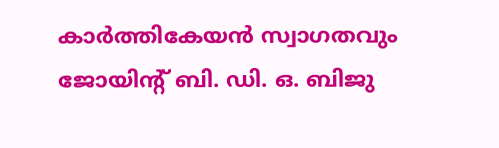കാർത്തികേയൻ സ്വാഗതവും ജോയിന്റ് ബി. ഡി. ഒ. ബിജു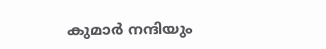കുമാർ നന്ദിയും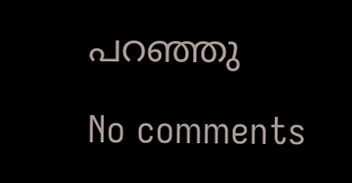പറഞ്ഞു

No comments